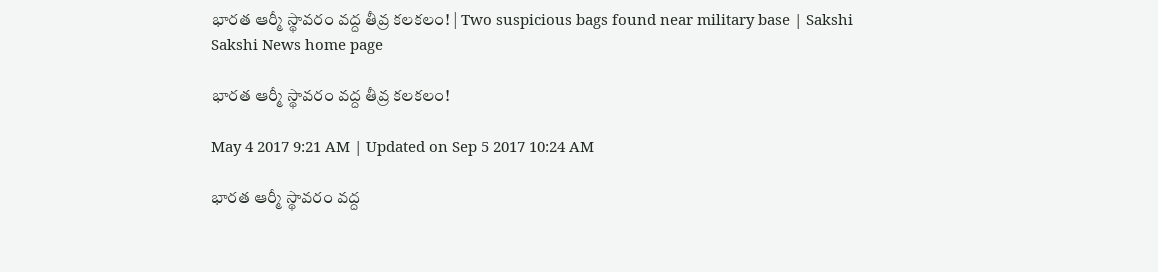భారత ఆర్మీ స్థావరం వద్ద తీవ్ర కలకలం! | Two suspicious bags found near military base | Sakshi
Sakshi News home page

భారత ఆర్మీ స్థావరం వద్ద తీవ్ర కలకలం!

May 4 2017 9:21 AM | Updated on Sep 5 2017 10:24 AM

భారత ఆర్మీ స్థావరం వద్ద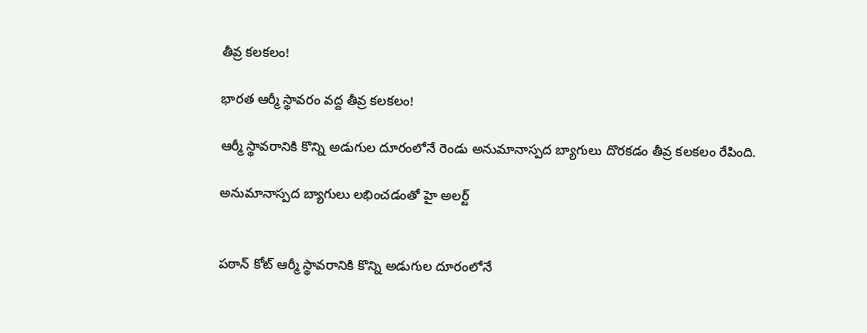తీవ్ర కలకలం!

భారత ఆర్మీ స్థావరం వద్ద తీవ్ర కలకలం!

ఆర్మీ స్థావరానికి కొన్ని అడుగుల దూరంలోనే రెండు అనుమానాస్పద బ్యాగులు దొరకడం తీవ్ర కలకలం రేపింది.

అనుమానాస్పద బ్యాగులు లభించడంతో హై అలర్ట్


పఠాన్ కోట్ ఆర్మీ స్థావరానికి కొన్ని అడుగుల దూరంలోనే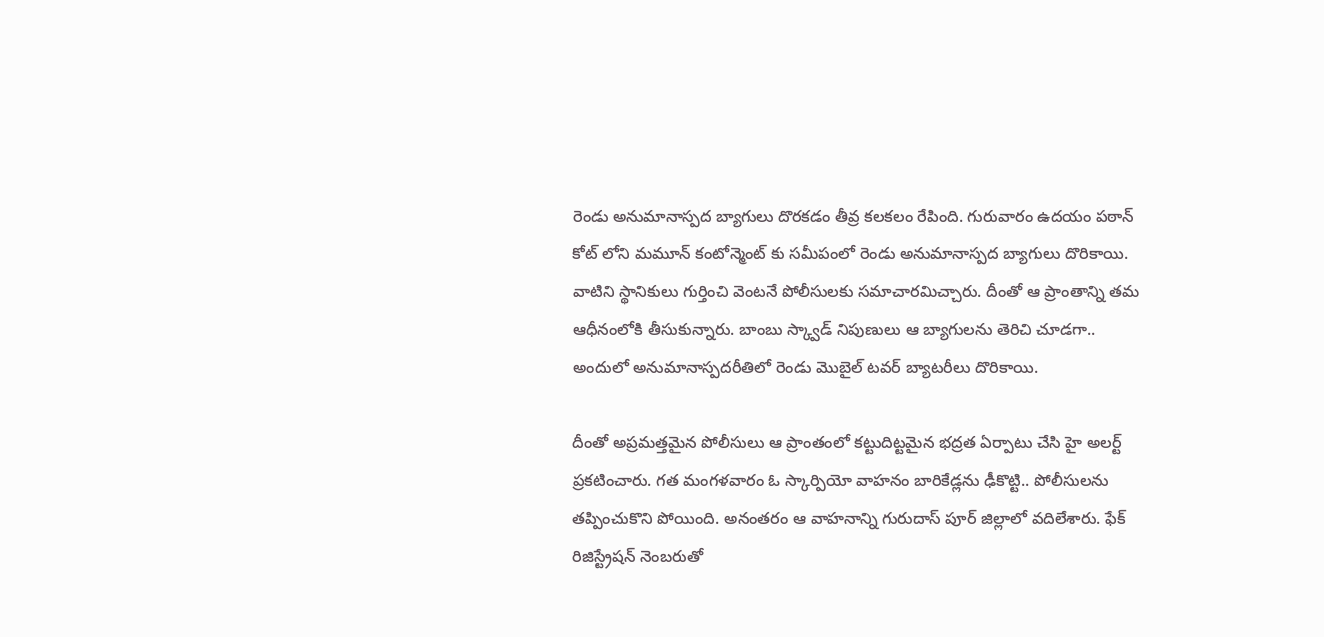రెండు అనుమానాస్పద బ్యాగులు దొరకడం తీవ్ర కలకలం రేపింది. గురువారం ఉదయం పఠాన్ కోట్ లోని మమూన్ కంటోన్మెంట్ కు సమీపంలో రెండు అనుమానాస్పద బ్యాగులు దొరికాయి. వాటిని స్థానికులు గుర్తించి వెంటనే పోలీసులకు సమాచారమిచ్చారు. దీంతో ఆ ప్రాంతాన్ని తమ ఆధీనంలోకి తీసుకున్నారు. బాంబు స్క్వాడ్ నిపుణులు ఆ బ్యాగులను తెరిచి చూడగా.. అందులో అనుమానాస్పదరీతిలో రెండు మొబైల్ టవర్ బ్యాటరీలు దొరికాయి.

దీంతో అప్రమత్తమైన పోలీసులు ఆ ప్రాంతంలో కట్టుదిట్టమైన భద్రత ఏర్పాటు చేసి హై అలర్ట్ ప్రకటించారు. గత మంగళవారం ఓ స్కార్పియో వాహనం బారికేడ్లను ఢీకొట్టి.. పోలీసులను తప్పించుకొని పోయింది. అనంతరం ఆ వాహనాన్ని గురుదాస్ పూర్ జిల్లాలో వదిలేశారు. ఫేక్ రిజిస్ట్రేషన్ నెంబరుతో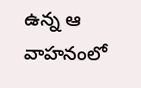ఉన్న ఆ వాహనంలో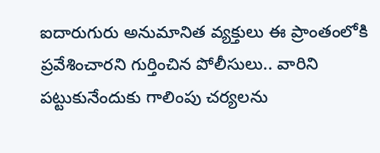ఐదారుగురు అనుమానిత వ్యక్తులు ఈ ప్రాంతంలోకి ప్రవేశించారని గుర్తించిన పోలీసులు.. వారిని పట్టుకునేందుకు గాలింపు చర్యలను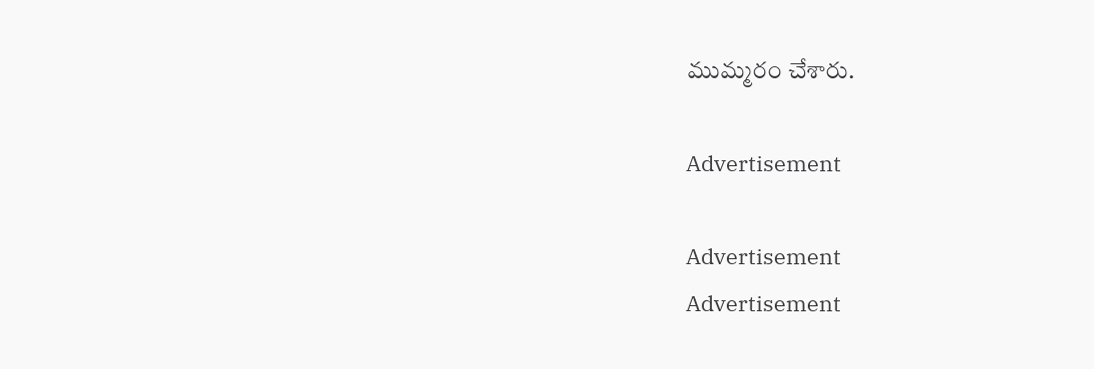ముమ్మరం చేశారు.

Advertisement

Advertisement
Advertisement